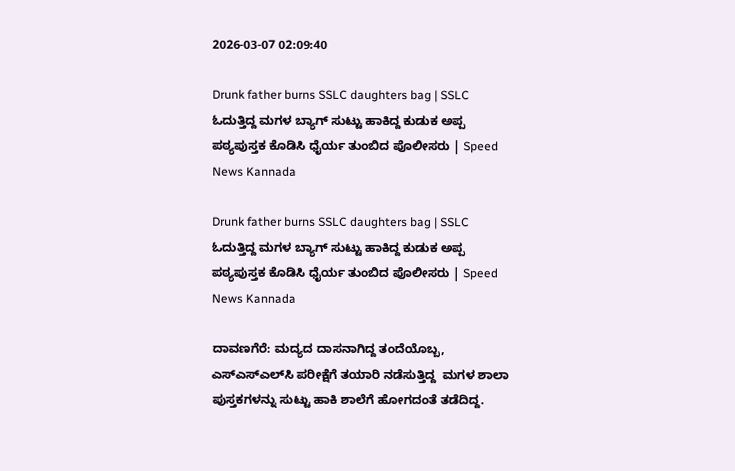2026-03-07 02:09:40

Drunk father burns SSLC daughters bag | SSLC ಓದುತ್ತಿದ್ದ ಮಗಳ ಬ್ಯಾಗ್‌ ಸುಟ್ಟು ಹಾಕಿದ್ದ ಕುಡುಕ ಅಪ್ಪ ಪಠ್ಯಪುಸ್ತಕ ಕೊಡಿಸಿ ಧೈರ್ಯ ತುಂಬಿದ ಪೊಲೀಸರು | Speed News Kannada

Drunk father burns SSLC daughters bag | SSLC ಓದುತ್ತಿದ್ದ ಮಗಳ ಬ್ಯಾಗ್‌ ಸುಟ್ಟು ಹಾಕಿದ್ದ ಕುಡುಕ ಅಪ್ಪ ಪಠ್ಯಪುಸ್ತಕ ಕೊಡಿಸಿ ಧೈರ್ಯ ತುಂಬಿದ ಪೊಲೀಸರು | Speed News Kannada

ದಾವಣಗೆರೆ: ಮದ್ಯದ ದಾಸನಾಗಿದ್ದ ತಂದೆಯೊಬ್ಬ, ಎಸ್‌ಎಸ್‌ಎಲ್‌ಸಿ ಪರೀಕ್ಷೆಗೆ ತಯಾರಿ ನಡೆಸುತ್ತಿದ್ದ  ಮಗಳ ಶಾಲಾ ಪುಸ್ತಕಗಳನ್ನು ಸುಟ್ಟು ಹಾಕಿ ಶಾಲೆಗೆ ಹೋಗದಂತೆ ತಡೆದಿದ್ದ.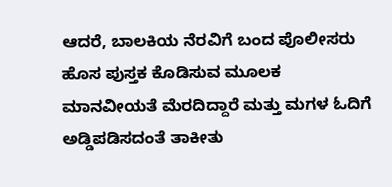ಆದರೆ, ಬಾಲಕಿಯ ನೆರವಿಗೆ ಬಂದ ಪೊಲೀಸರು ಹೊಸ ಪುಸ್ತಕ ಕೊಡಿಸುವ ಮೂಲಕ ಮಾನವೀಯತೆ ಮೆರದಿದ್ದಾರೆ ಮತ್ತು ಮಗಳ ಓದಿಗೆ ಅಡ್ಡಿಪಡಿಸದಂತೆ ತಾಕೀತು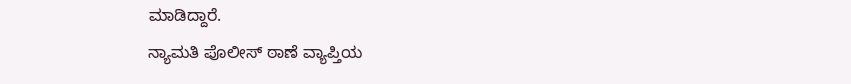ಮಾಡಿದ್ದಾರೆ.
ನ್ಯಾಮತಿ ಪೊಲೀಸ್ ಠಾಣೆ ವ್ಯಾಪ್ತಿಯ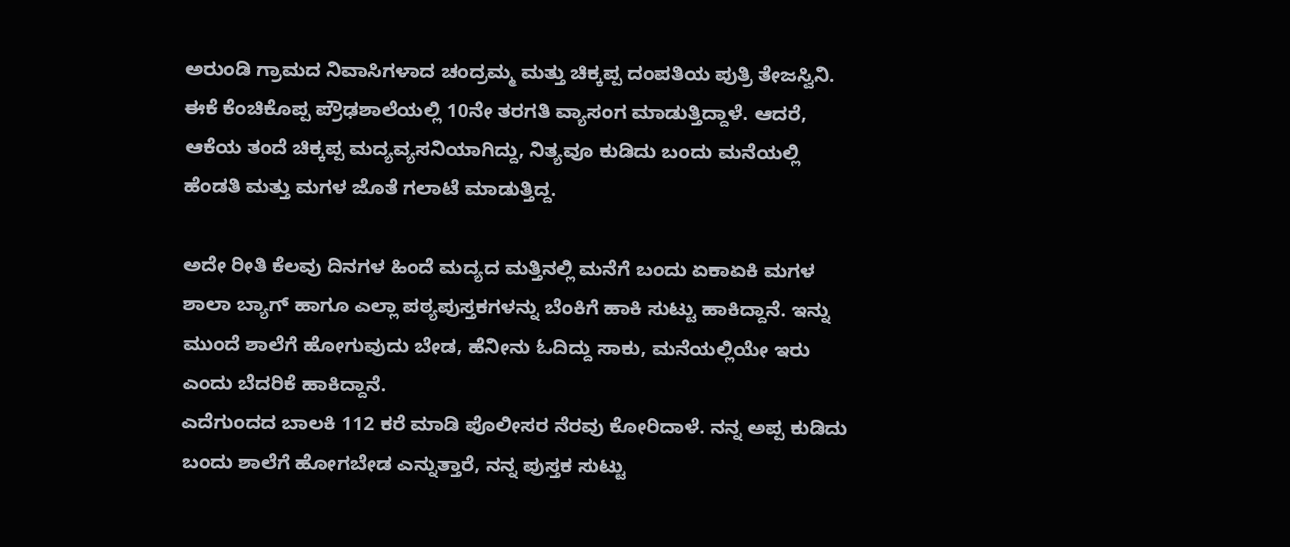ಅರುಂಡಿ ಗ್ರಾಮದ ನಿವಾಸಿಗಳಾದ ಚಂದ್ರಮ್ಮ ಮತ್ತು ಚಿಕ್ಕಪ್ಪ ದಂಪತಿಯ ಪುತ್ರಿ ತೇಜಸ್ವಿನಿ. ಈಕೆ ಕೆಂಚಿಕೊಪ್ಪ ಪ್ರೌಢಶಾಲೆಯಲ್ಲಿ 10ನೇ ತರಗತಿ ವ್ಯಾಸಂಗ ಮಾಡುತ್ತಿದ್ದಾಳೆ. ಆದರೆ, ಆಕೆಯ ತಂದೆ ಚಿಕ್ಕಪ್ಪ ಮದ್ಯವ್ಯಸನಿಯಾಗಿದ್ದು, ನಿತ್ಯವೂ ಕುಡಿದು ಬಂದು ಮನೆಯಲ್ಲಿ ಹೆಂಡತಿ ಮತ್ತು ಮಗಳ ಜೊತೆ ಗಲಾಟೆ ಮಾಡುತ್ತಿದ್ದ.

ಅದೇ ರೀತಿ ಕೆಲವು ದಿನಗಳ ಹಿಂದೆ ಮದ್ಯದ ಮತ್ತಿನಲ್ಲಿ ಮನೆಗೆ ಬಂದು ಏಕಾಏಕಿ ಮಗಳ ಶಾಲಾ ಬ್ಯಾಗ್ ಹಾಗೂ ಎಲ್ಲಾ ಪಠ್ಯಪುಸ್ತಕಗಳನ್ನು ಬೆಂಕಿಗೆ ಹಾಕಿ ಸುಟ್ಟು ಹಾಕಿದ್ದಾನೆ. ಇನ್ನು ಮುಂದೆ ಶಾಲೆಗೆ ಹೋಗುವುದು ಬೇಡ, ಹೆನೀನು ಓದಿದ್ದು ಸಾಕು, ಮನೆಯಲ್ಲಿಯೇ ಇರು ಎಂದು ಬೆದರಿಕೆ ಹಾಕಿದ್ದಾನೆ.
ಎದೆಗುಂದದ ಬಾಲಕಿ 112 ಕರೆ ಮಾಡಿ ಪೊಲೀಸರ ನೆರವು ಕೋರಿದಾಳೆ. ನನ್ನ ಅಪ್ಪ ಕುಡಿದು ಬಂದು ಶಾಲೆಗೆ ಹೋಗಬೇಡ ಎನ್ನುತ್ತಾರೆ, ನನ್ನ ಪುಸ್ತಕ ಸುಟ್ಟು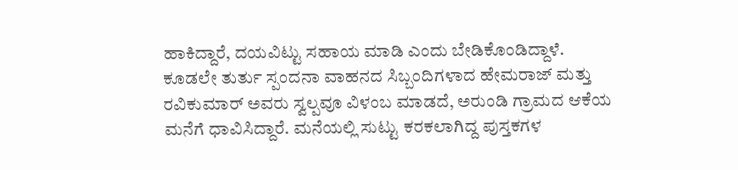ಹಾಕಿದ್ದಾರೆ, ದಯವಿಟ್ಟು ಸಹಾಯ ಮಾಡಿ ಎಂದು ಬೇಡಿಕೊಂಡಿದ್ದಾಳೆ.
ಕೂಡಲೇ ತುರ್ತು ಸ್ಪಂದನಾ ವಾಹನದ ಸಿಬ್ಬಂದಿಗಳಾದ ಹೇಮರಾಜ್ ಮತ್ತು ರವಿಕುಮಾರ್ ಅವರು ಸ್ವಲ್ಪವೂ ವಿಳಂಬ ಮಾಡದೆ, ಅರುಂಡಿ ಗ್ರಾಮದ ಆಕೆಯ ಮನೆಗೆ ಧಾವಿಸಿದ್ದಾರೆ. ಮನೆಯಲ್ಲಿ ಸುಟ್ಟು ಕರಕಲಾಗಿದ್ದ ಪುಸ್ತಕಗಳ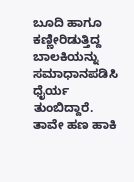ಬೂದಿ ಹಾಗೂ ಕಣ್ಣೀರಿಡುತ್ತಿದ್ದ ಬಾಲಕಿಯನ್ನು ಸಮಾಧಾನಪಡಿಸಿ ಧೈರ್ಯ ತುಂಬಿದ್ದಾರೆ. ತಾವೇ ಹಣ ಹಾಕಿ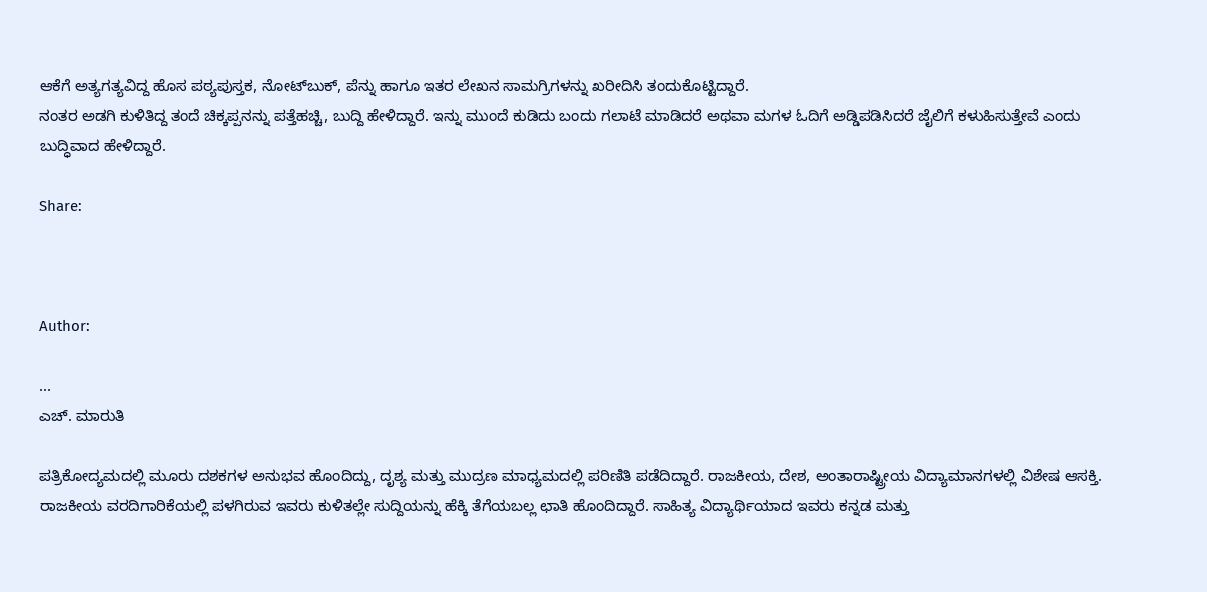ಆಕೆಗೆ ಅತ್ಯಗತ್ಯವಿದ್ದ ಹೊಸ ಪಠ್ಯಪುಸ್ತಕ, ನೋಟ್‌ಬುಕ್‌, ಪೆನ್ನು ಹಾಗೂ ಇತರ ಲೇಖನ ಸಾಮಗ್ರಿಗಳನ್ನು ಖರೀದಿಸಿ ತಂದುಕೊಟ್ಟಿದ್ದಾರೆ.
ನಂತರ ಅಡಗಿ ಕುಳಿತಿದ್ದ ತಂದೆ ಚಿಕ್ಕಪ್ಪನನ್ನು ಪತ್ತೆಹಚ್ಚಿ, ಬುದ್ದಿ ಹೇಳಿದ್ದಾರೆ. ಇನ್ನು ಮುಂದೆ ಕುಡಿದು ಬಂದು ಗಲಾಟೆ ಮಾಡಿದರೆ ಅಥವಾ ಮಗಳ ಓದಿಗೆ ಅಡ್ಡಿಪಡಿಸಿದರೆ ಜೈಲಿಗೆ ಕಳುಹಿಸುತ್ತೇವೆ ಎಂದು ಬುದ್ಧಿವಾದ ಹೇಳಿದ್ದಾರೆ.

Share:



Author:

...
ಎಚ್‌. ಮಾರುತಿ

ಪತ್ರಿಕೋದ್ಯಮದಲ್ಲಿ ಮೂರು ದಶಕಗಳ ಅನುಭವ ಹೊಂದಿದ್ದು, ದೃಶ್ಯ ಮತ್ತು ಮುದ್ರಣ ಮಾಧ್ಯಮದಲ್ಲಿ ಪರಿಣಿತಿ ಪಡೆದಿದ್ದಾರೆ. ರಾಜಕೀಯ, ದೇಶ, ಅಂತಾರಾಷ್ಟ್ರೀಯ ವಿದ್ಯಾಮಾನಗಳಲ್ಲಿ ವಿಶೇಷ ಆಸಕ್ತಿ. ರಾಜಕೀಯ ವರದಿಗಾರಿಕೆಯಲ್ಲಿ ಪಳಗಿರುವ ಇವರು ಕುಳಿತಲ್ಲೇ ಸುದ್ದಿಯನ್ನು ಹೆಕ್ಕಿ ತೆಗೆಯಬಲ್ಲ ಛಾತಿ ಹೊಂದಿದ್ದಾರೆ. ಸಾಹಿತ್ಯ ವಿದ್ಯಾರ್ಥಿಯಾದ ಇವರು ಕನ್ನಡ ಮತ್ತು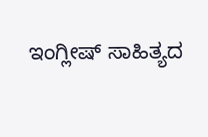ಇಂಗ್ಲೀಷ್‌ ಸಾಹಿತ್ಯದ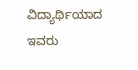ವಿದ್ಯಾರ್ಥಿಯಾದ ಇವರು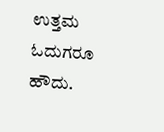ಉತ್ತಮ ಓದುಗರೂ ಹೌದು.